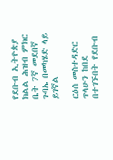የደቡብ ኢትዮጵያ ክልል ሕዝብ ምክር ቤት 7ኛ መደበኛ ጉባኤ በመካሄድ ላይ ይገኛል

ርዕሰ መስተዳድር ጥላሁን ከበደ በተገኙበት የደቡብ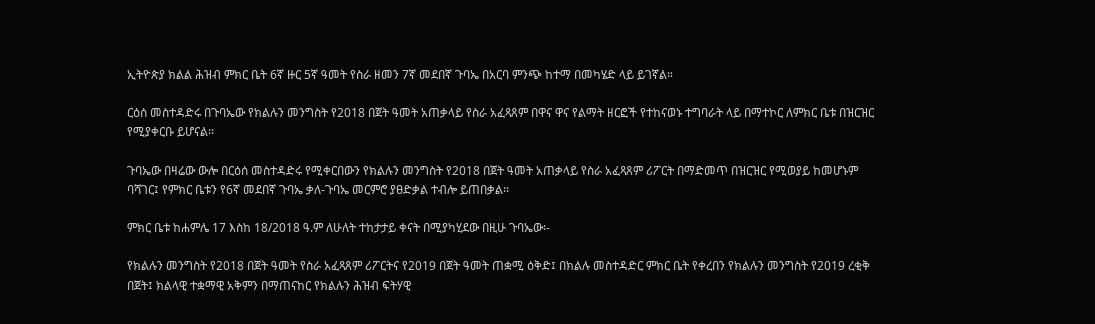ኢትዮጵያ ክልል ሕዝብ ምክር ቤት 6ኛ ዙር 5ኛ ዓመት የስራ ዘመን 7ኛ መደበኛ ጉባኤ በአርባ ምንጭ ከተማ በመካሄድ ላይ ይገኛል።

ርዕሰ መስተዳድሩ በጉባኤው የክልሉን መንግስት የ2018 በጀት ዓመት አጠቃላይ የስራ አፈጻጸም በዋና ዋና የልማት ዘርፎች የተከናወኑ ተግባራት ላይ በማተኮር ለምክር ቤቱ በዝርዝር የሚያቀርቡ ይሆናል፡፡

ጉባኤው በዛሬው ውሎ በርዕሰ መስተዳድሩ የሚቀርበውን የክልሉን መንግስት የ2018 በጀት ዓመት አጠቃላይ የስራ አፈጻጸም ሪፖርት በማድመጥ በዝርዝር የሚወያይ ከመሆኑም ባሻገር፤ የምክር ቤቱን የ6ኛ መደበኛ ጉባኤ ቃለ-ጉባኤ መርምሮ ያፀድቃል ተብሎ ይጠበቃል፡፡

ምክር ቤቱ ከሐምሌ 17 እስከ 18/2018 ዓ.ም ለሁለት ተከታታይ ቀናት በሚያካሂደው በዚሁ ጉባኤው፡-

የክልሉን መንግስት የ2018 በጀት ዓመት የስራ አፈጻጸም ሪፖርትና የ2019 በጀት ዓመት ጠቋሚ ዕቅድ፤ በክልሉ መስተዳድር ምክር ቤት የቀረበን የክልሉን መንግስት የ2019 ረቂቅ በጀት፤ ክልላዊ ተቋማዊ አቅምን በማጠናከር የክልሉን ሕዝብ ፍትሃዊ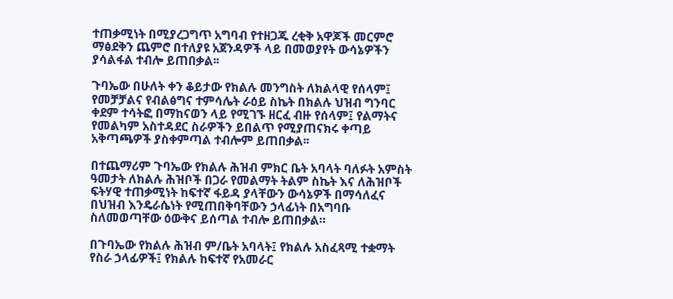ተጠቃሚነት በሚያረጋግጥ አግባብ የተዘጋጁ ረቂቅ አዋጆች መርምሮ ማፅደቅን ጨምሮ በተለያዩ አጀንዳዎች ላይ በመወያየት ውሳኔዎችን ያሳልፋል ተብሎ ይጠበቃል፡፡

ጉባኤው በሁለት ቀን ቆይታው የክልሉ መንግስት ለክልላዊ የሰላም፤ የመቻቻልና የብልፅግና ተምሳሌት ራዕይ ስኬት በክልሉ ህዝብ ግንባር ቀደም ተሳትፎ በማከናወን ላይ የሚገኙ ዘርፈ ብዙ የሰላም፤ የልማትና የመልካም አስተዳደር ስራዎችን ይበልጥ የሚያጠናክሩ ቀጣይ አቅጣጫዎች ያስቀምጣል ተብሎም ይጠበቃል፡፡

በተጨማሪም ጉባኤው የክልሉ ሕዝብ ምክር ቤት አባላት ባለፉት አምስት ዓመታት ለክልሉ ሕዝቦች በጋራ የመልማት ትልም ስኬት እና ለሕዝቦች ፍትሃዊ ተጠቃሚነት ከፍተኛ ፋይዳ ያላቸውን ውሳኔዎች በማሳለፈና በህዝብ እንዴራሴነት የሚጠበቅባቸውን ኃላፊነት በአግባቡ ስለመወጣቸው ዕውቅና ይሰጣል ተብሎ ይጠበቃል።

በጉባኤው የክልሉ ሕዝብ ም/ቤት አባላት፤ የክልሉ አስፈጻሚ ተቋማት የስራ ኃላፊዎች፤ የክልሉ ከፍተኛ የአመራር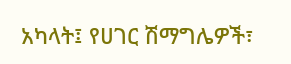አካላት፤ የሀገር ሽማግሌዎች፣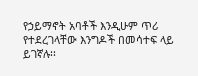የኃይማኖት አባቶች እንዲሁም ጥሪ የተደረገላቸው እንግዶች በመሳተፍ ላይ ይገኛሉ፡፡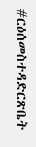#ርዕሰመስተዳድርጽቤት